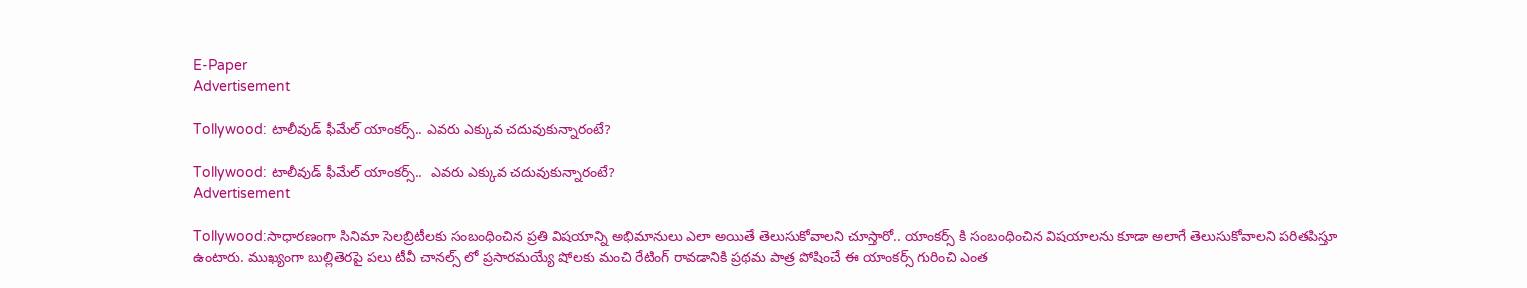E-Paper
Advertisement

Tollywood: టాలీవుడ్ ఫీమేల్ యాంకర్స్.. ఎవరు ఎక్కువ చదువుకున్నారంటే?

Tollywood: టాలీవుడ్ ఫీమేల్ యాంకర్స్..  ఎవరు ఎక్కువ చదువుకున్నారంటే?
Advertisement

Tollywood:సాధారణంగా సినిమా సెలబ్రిటీలకు సంబంధించిన ప్రతి విషయాన్ని అభిమానులు ఎలా అయితే తెలుసుకోవాలని చూస్తారో.. యాంకర్స్ కి సంబంధించిన విషయాలను కూడా అలాగే తెలుసుకోవాలని పరితపిస్తూ ఉంటారు. ముఖ్యంగా బుల్లితెరపై పలు టీవీ చానల్స్ లో ప్రసారమయ్యే షోలకు మంచి రేటింగ్ రావడానికి ప్రథమ పాత్ర పోషించే ఈ యాంకర్స్ గురించి ఎంత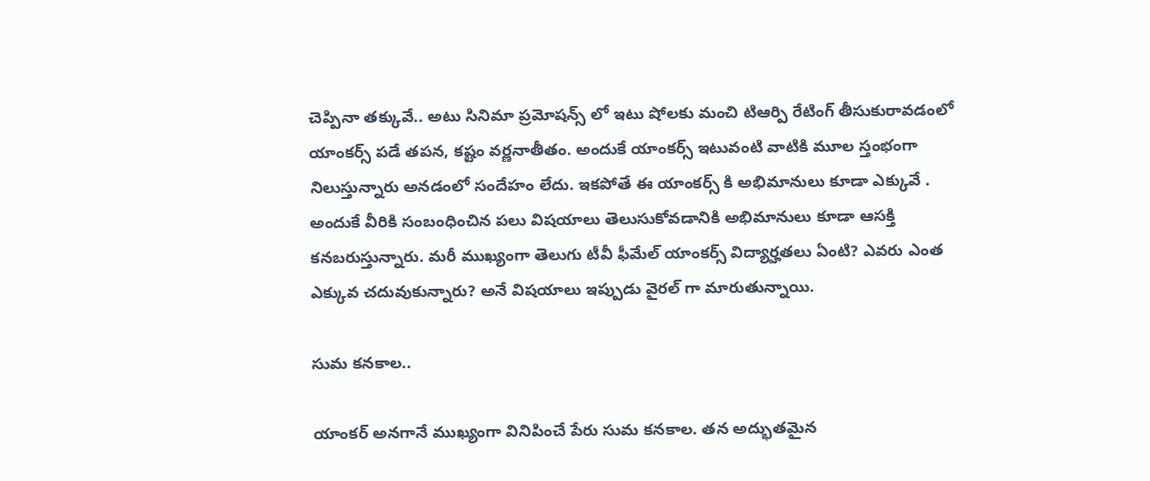చెప్పినా తక్కువే.. అటు సినిమా ప్రమోషన్స్ లో ఇటు షోలకు మంచి టిఆర్పి రేటింగ్ తీసుకురావడంలో యాంకర్స్ పడే తపన, కష్టం వర్ణనాతీతం. అందుకే యాంకర్స్ ఇటువంటి వాటికి మూల స్తంభంగా నిలుస్తున్నారు అనడంలో సందేహం లేదు. ఇకపోతే ఈ యాంకర్స్ కి అభిమానులు కూడా ఎక్కువే . అందుకే వీరికి సంబంధించిన పలు విషయాలు తెలుసుకోవడానికి అభిమానులు కూడా ఆసక్తి కనబరుస్తున్నారు. మరీ ముఖ్యంగా తెలుగు టీవీ ఫీమేల్ యాంకర్స్ విద్యార్హతలు ఏంటి? ఎవరు ఎంత ఎక్కువ చదువుకున్నారు? అనే విషయాలు ఇప్పుడు వైరల్ గా మారుతున్నాయి.

సుమ కనకాల..

యాంకర్ అనగానే ముఖ్యంగా వినిపించే పేరు సుమ కనకాల. తన అద్భుతమైన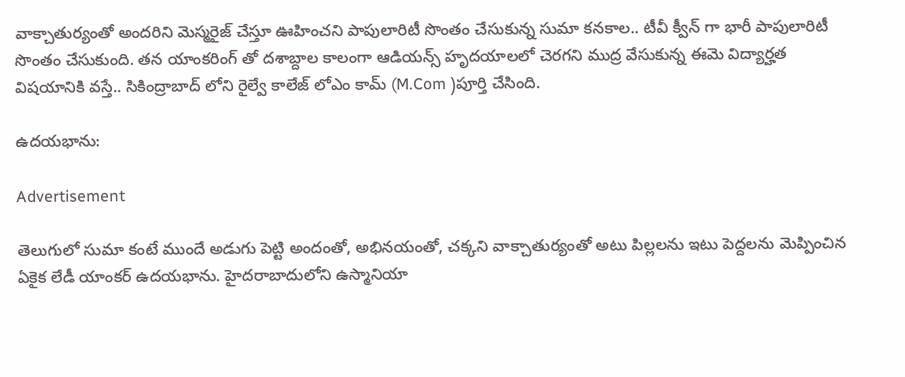వాక్చాతుర్యంతో అందరిని మెస్మరైజ్ చేస్తూ ఊహించని పాపులారిటీ సొంతం చేసుకున్న సుమా కనకాల.. టీవీ క్వీన్ గా భారీ పాపులారిటీ సొంతం చేసుకుంది. తన యాంకరింగ్ తో దశాబ్దాల కాలంగా ఆడియన్స్ హృదయాలలో చెరగని ముద్ర వేసుకున్న ఈమె విద్యార్హత విషయానికి వస్తే.. సికింద్రాబాద్ లోని రైల్వే కాలేజ్ లోఎం కామ్ (M.Com )పూర్తి చేసింది.

ఉదయభాను:

Advertisement

తెలుగులో సుమా కంటే ముందే అడుగు పెట్టి అందంతో, అభినయంతో, చక్కని వాక్చాతుర్యంతో అటు పిల్లలను ఇటు పెద్దలను మెప్పించిన ఏకైక లేడీ యాంకర్ ఉదయభాను. హైదరాబాదులోని ఉస్మానియా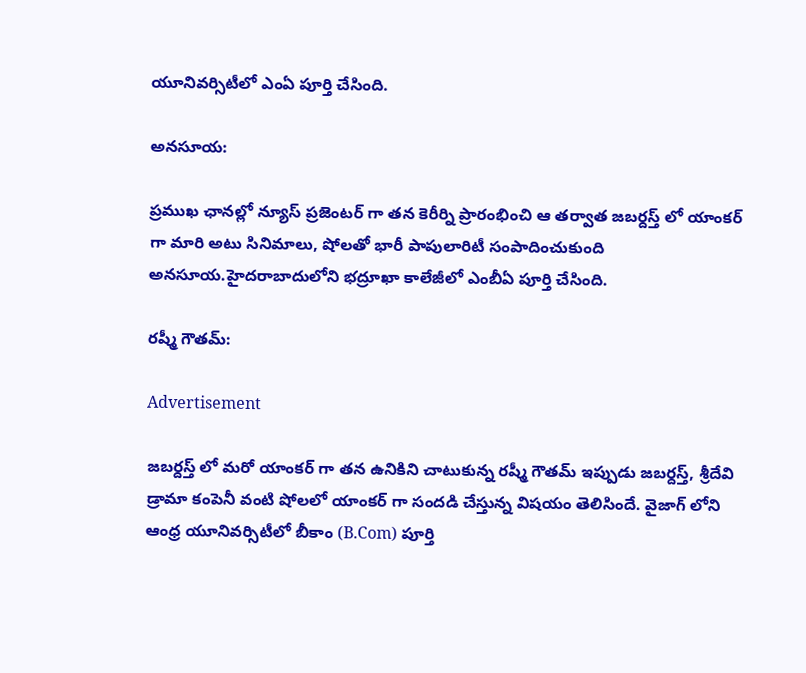యూనివర్సిటీలో ఎంఏ పూర్తి చేసింది.

అనసూయ:

ప్రముఖ ఛానల్లో న్యూస్ ప్రజెంటర్ గా తన కెరీర్ని ప్రారంభించి ఆ తర్వాత జబర్దస్త్ లో యాంకర్ గా మారి అటు సినిమాలు, షోలతో భారీ పాపులారిటీ సంపాదించుకుంది అనసూయ.హైదరాబాదులోని భద్రూఖా కాలేజీలో ఎంబీఏ పూర్తి చేసింది.

రష్మీ గౌతమ్:

Advertisement

జబర్దస్త్ లో మరో యాంకర్ గా తన ఉనికిని చాటుకున్న రష్మీ గౌతమ్ ఇప్పుడు జబర్దస్త్, శ్రీదేవి డ్రామా కంపెనీ వంటి షోలలో యాంకర్ గా సందడి చేస్తున్న విషయం తెలిసిందే. వైజాగ్ లోని ఆంధ్ర యూనివర్సిటీలో బీకాం (B.Com) పూర్తి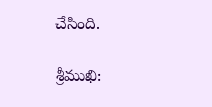చేసింది.

శ్రీముఖి: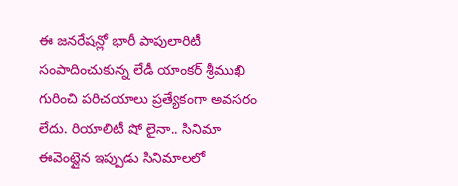ఈ జనరేషన్లో భారీ పాపులారిటీ సంపాదించుకున్న లేడీ యాంకర్ శ్రీముఖి గురించి పరిచయాలు ప్రత్యేకంగా అవసరం లేదు. రియాలిటీ షో లైనా.. సినిమా ఈవెంట్లైన ఇప్పుడు సినిమాలలో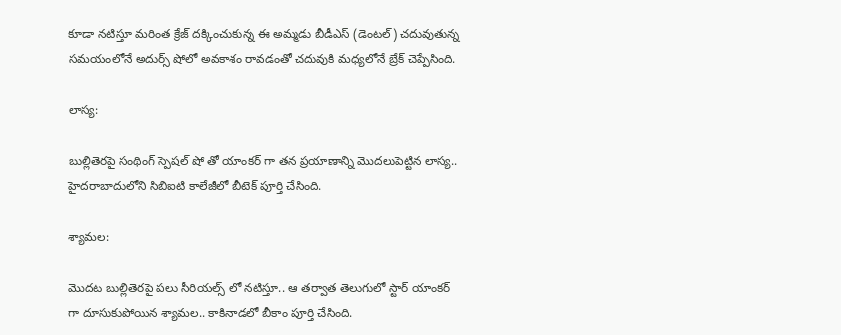కూడా నటిస్తూ మరింత క్రేజ్ దక్కించుకున్న ఈ అమ్మడు బీడీఎస్ (డెంటల్) చదువుతున్న సమయంలోనే అదుర్స్ షోలో అవకాశం రావడంతో చదువుకి మధ్యలోనే బ్రేక్ చెప్పేసింది.

లాస్య:

బుల్లితెరపై సంథింగ్ స్పెషల్ షో తో యాంకర్ గా తన ప్రయాణాన్ని మొదలుపెట్టిన లాస్య.. హైదరాబాదులోని సిబిఐటి కాలేజీలో బీటెక్ పూర్తి చేసింది.

శ్యామల:

మొదట బుల్లితెరపై పలు సీరియల్స్ లో నటిస్తూ.. ఆ తర్వాత తెలుగులో స్టార్ యాంకర్ గా దూసుకుపోయిన శ్యామల.. కాకినాడలో బీకాం పూర్తి చేసింది.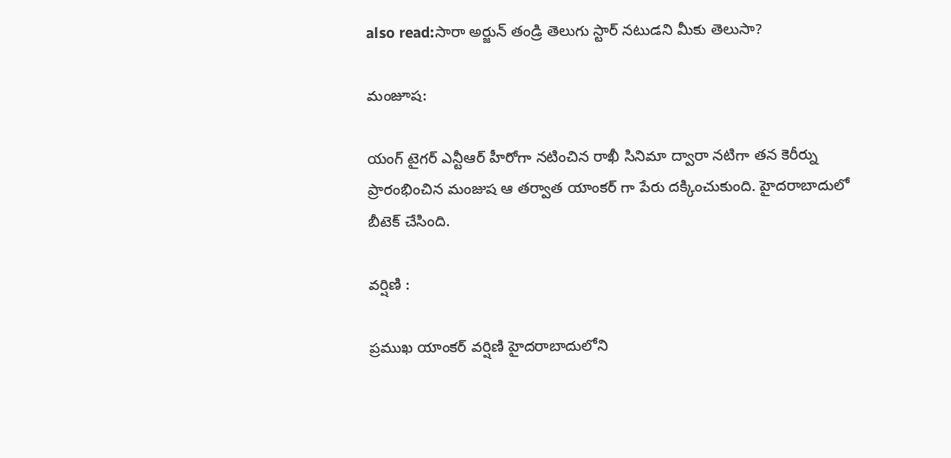also read:సారా అర్జున్ తండ్రి తెలుగు స్టార్ నటుడని మీకు తెలుసా?

మంజూష:

యంగ్ టైగర్ ఎన్టీఆర్ హీరోగా నటించిన రాఖీ సినిమా ద్వారా నటిగా తన కెరీర్ను ప్రారంభించిన మంజుష ఆ తర్వాత యాంకర్ గా పేరు దక్కించుకుంది. హైదరాబాదులో బీటెక్ చేసింది.

వర్షిణి :

ప్రముఖ యాంకర్ వర్షిణి హైదరాబాదులోని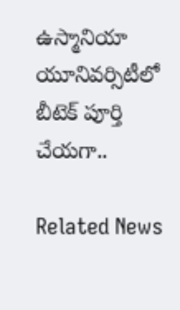ఉస్మానియా యూనివర్సిటీలో బీటెక్ పూర్తి చేయగా..

Related News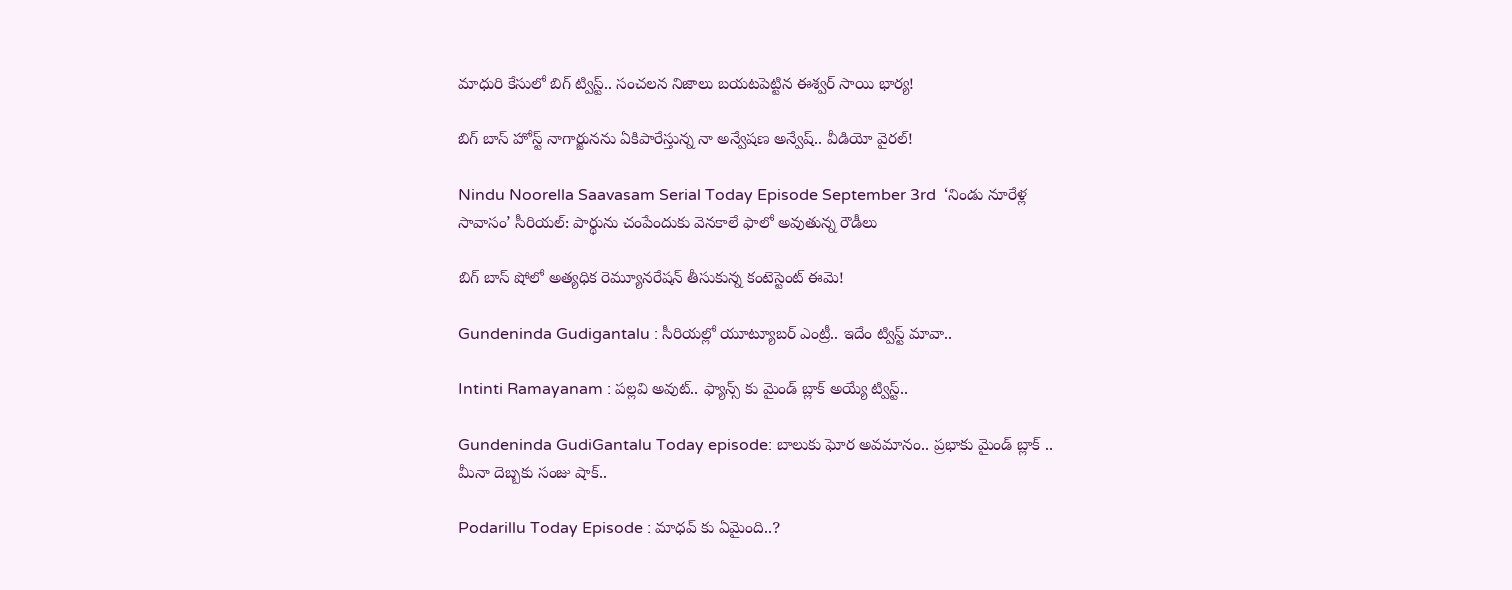మాధురి కేసులో బిగ్ ట్విస్ట్.. సంచలన నిజాలు బయటపెట్టిన ఈశ్వర్ సాయి భార్య!

బిగ్ బాస్ హోస్ట్ నాగార్జునను ఏకిపారేస్తున్న నా అన్వేషణ అన్వేష్.. వీడియో వైరల్!

Nindu Noorella Saavasam Serial Today Episode September 3rd  ‘నిండు నూరేళ్ల సావాసం’ సీరియల్‌: పార్థును చంపేందుకు వెనకాలే ఫాలో అవుతున్న రౌడీలు

బిగ్ బాస్ షోలో అత్యధిక రెమ్యూనరేషన్ తీసుకున్న కంటెస్టెంట్ ఈమె!

Gundeninda Gudigantalu : సీరియల్లో యూట్యూబర్ ఎంట్రీ.. ఇదేం ట్విస్ట్ మావా..

Intinti Ramayanam : పల్లవి అవుట్.. ఫ్యాన్స్ కు మైండ్ బ్లాక్ అయ్యే ట్విస్ట్..

Gundeninda GudiGantalu Today episode: బాలుకు ఘోర అవమానం.. ప్రభాకు మైండ్ బ్లాక్ .. మీనా దెబ్బకు సంజు షాక్..

Podarillu Today Episode : మాధవ్ కు ఏమైంది..?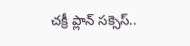చక్రీ ప్లాన్ సక్సెస్..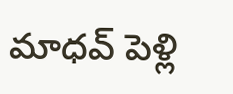మాధవ్ పెళ్లి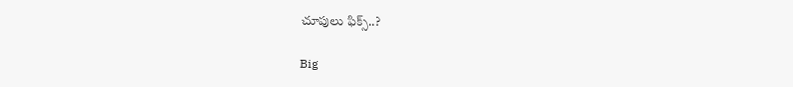చూపులు ఫిక్స్..?

Big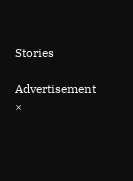Stories

Advertisement
×